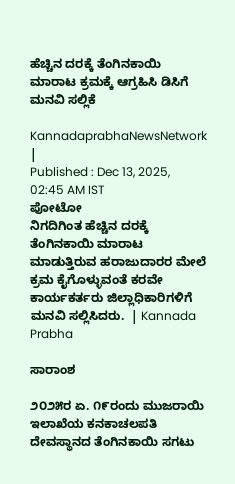ಹೆಚ್ಚಿನ ದರಕ್ಕೆ ತೆಂಗಿನಕಾಯಿ ಮಾರಾಟ ಕ್ರಮಕ್ಕೆ ಆಗ್ರಹಿಸಿ ಡಿಸಿಗೆ ಮನವಿ ಸಲ್ಲಿಕೆ

KannadaprabhaNewsNetwork |
Published : Dec 13, 2025, 02:45 AM IST
ಪೋಟೋ                                               ನಿಗದಿಗಿಂತ ಹೆಚ್ಚಿನ ದರಕ್ಕೆ ತೆಂಗಿನಕಾಯಿ ಮಾರಾಟ ಮಾಡುತ್ತಿರುವ ಹರಾಜುದಾರರ ಮೇಲೆ ಕ್ರಮ ಕೈಗೊಳ್ಳುವಂತೆ ಕರವೇ ಕಾರ್ಯಕರ್ತರು ಜಿಲ್ಲಾಧಿಕಾರಿಗಳಿಗೆ ಮನವಿ ಸಲ್ಲಿಸಿದರು.  | Kannada Prabha

ಸಾರಾಂಶ

೨೦೨೫ರ ಏ. ೧೯ರಂದು ಮುಜರಾಯಿ ಇಲಾಖೆಯ ಕನಕಾಚಲಪತಿ ದೇವಸ್ಥಾನದ ತೆಂಗಿನಕಾಯಿ ಸಗಟು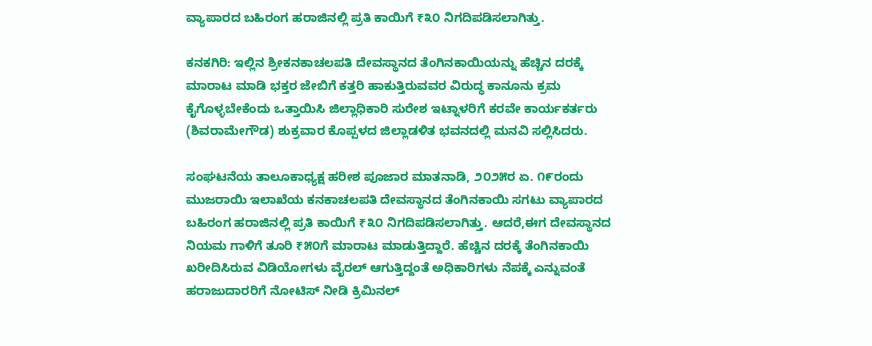ವ್ಯಾಪಾರದ ಬಹಿರಂಗ ಹರಾಜಿನಲ್ಲಿ ಪ್ರತಿ ಕಾಯಿಗೆ ₹೩೦ ನಿಗದಿಪಡಿಸಲಾಗಿತ್ತು.

ಕನಕಗಿರಿ: ಇಲ್ಲಿನ ಶ್ರೀಕನಕಾಚಲಪತಿ ದೇವಸ್ಥಾನದ ತೆಂಗಿನಕಾಯಿಯನ್ನು ಹೆಚ್ಚಿನ ದರಕ್ಕೆ ಮಾರಾಟ ಮಾಡಿ ಭಕ್ತರ ಜೇಬಿಗೆ ಕತ್ತರಿ ಹಾಕುತ್ತಿರುವವರ ವಿರುದ್ಧ ಕಾನೂನು ಕ್ರಮ ಕೈಗೊಳ್ಳಬೇಕೆಂದು ಒತ್ತಾಯಿಸಿ ಜಿಲ್ಲಾಧಿಕಾರಿ ಸುರೇಶ ಇಟ್ನಾಳರಿಗೆ ಕರವೇ ಕಾರ್ಯಕರ್ತರು (ಶಿವರಾಮೇಗೌಡ) ಶುಕ್ರವಾರ ಕೊಪ್ಪಳದ ಜಿಲ್ಲಾಡಳಿತ ಭವನದಲ್ಲಿ ಮನವಿ ಸಲ್ಲಿಸಿದರು.

ಸಂಘಟನೆಯ ತಾಲೂಕಾಧ್ಯಕ್ಷ ಹರೀಶ ಪೂಜಾರ ಮಾತನಾಡಿ, ೨೦೨೫ರ ಏ. ೧೯ರಂದು ಮುಜರಾಯಿ ಇಲಾಖೆಯ ಕನಕಾಚಲಪತಿ ದೇವಸ್ಥಾನದ ತೆಂಗಿನಕಾಯಿ ಸಗಟು ವ್ಯಾಪಾರದ ಬಹಿರಂಗ ಹರಾಜಿನಲ್ಲಿ ಪ್ರತಿ ಕಾಯಿಗೆ ₹೩೦ ನಿಗದಿಪಡಿಸಲಾಗಿತ್ತು. ಆದರೆ,ಈಗ ದೇವಸ್ಥಾನದ ನಿಯಮ ಗಾಳಿಗೆ ತೂರಿ ₹೫೦ಗೆ ಮಾರಾಟ ಮಾಡುತ್ತಿದ್ದಾರೆ. ಹೆಚ್ಚಿನ ದರಕ್ಕೆ ತೆಂಗಿನಕಾಯಿ ಖರೀದಿಸಿರುವ ವಿಡಿಯೋಗಳು ವೈರಲ್ ಆಗುತ್ತಿದ್ದಂತೆ ಅಧಿಕಾರಿಗಳು ನೆಪಕ್ಕೆ ಎನ್ನುವಂತೆ ಹರಾಜುದಾರರಿಗೆ ನೋಟಿಸ್ ನೀಡಿ ಕ್ರಿಮಿನಲ್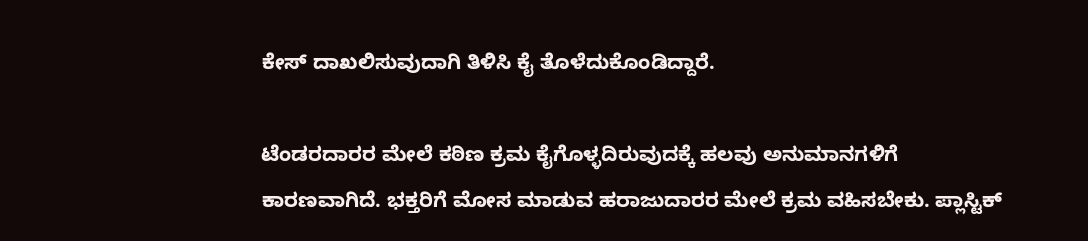ಕೇಸ್ ದಾಖಲಿಸುವುದಾಗಿ ತಿಳಿಸಿ ಕೈ ತೊಳೆದುಕೊಂಡಿದ್ದಾರೆ.

ಟೆಂಡರದಾರರ ಮೇಲೆ ಕಠಿಣ ಕ್ರಮ ಕೈಗೊಳ್ಳದಿರುವುದಕ್ಕೆ ಹಲವು ಅನುಮಾನಗಳಿಗೆ ಕಾರಣವಾಗಿದೆ. ಭಕ್ತರಿಗೆ ಮೋಸ ಮಾಡುವ ಹರಾಜುದಾರರ ಮೇಲೆ ಕ್ರಮ ವಹಿಸಬೇಕು. ಪ್ಲಾಸ್ಟಿಕ್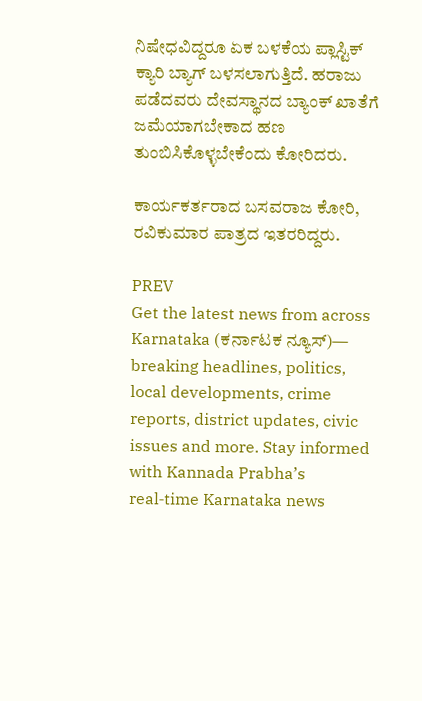ನಿಷೇಧವಿದ್ದರೂ ಏಕ ಬಳಕೆಯ ಪ್ಲಾಸ್ಟಿಕ್ ಕ್ಯಾರಿ ಬ್ಯಾಗ್‌ ಬಳಸಲಾಗುತ್ತಿದೆ. ಹರಾಜು ಪಡೆದವರು ದೇವಸ್ಥಾನದ ಬ್ಯಾಂಕ್ ಖಾತೆಗೆ ಜಮೆಯಾಗಬೇಕಾದ ಹಣ ತುಂಬಿಸಿಕೊಳ್ಳಬೇಕೆಂದು ಕೋರಿದರು.

ಕಾರ್ಯಕರ್ತರಾದ ಬಸವರಾಜ ಕೋರಿ, ರವಿಕುಮಾರ ಪಾತ್ರದ ಇತರರಿದ್ದರು.

PREV
Get the latest news from across Karnataka (ಕರ್ನಾಟಕ ನ್ಯೂಸ್)— breaking headlines, politics, local developments, crime reports, district updates, civic issues and more. Stay informed with Kannada Prabha’s real‑time Karnataka news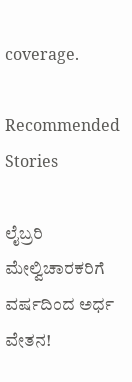coverage.

Recommended Stories

ಲೈಬ್ರರಿ ಮೇಲ್ವಿಚಾರಕರಿಗೆ ವರ್ಷದಿಂದ ಅರ್ಧ ವೇತನ!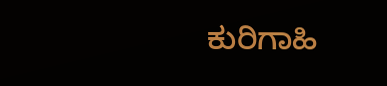ಕುರಿಗಾಹಿ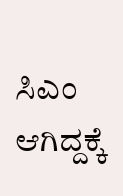ಸಿಎಂ ಆಗಿದ್ದಕ್ಕೆ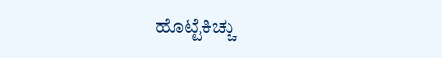ಹೊಟ್ಟೆಕಿಚ್ಚು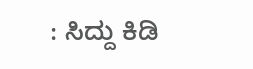: ಸಿದ್ದು ಕಿಡಿ